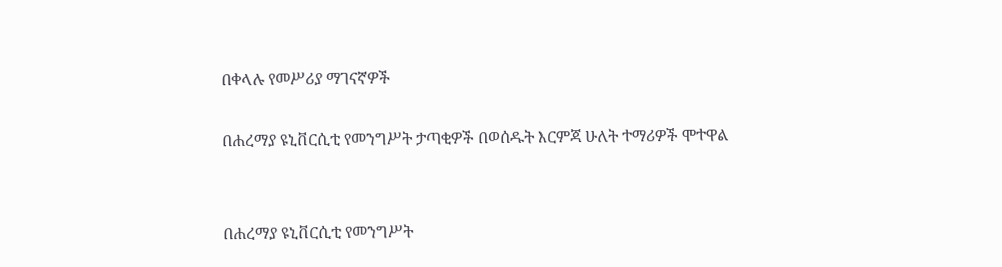በቀላሉ የመሥሪያ ማገናኛዎች

በሐረማያ ዩኒቨርሲቲ የመንግሥት ታጣቂዎች በወሰዱት እርምጃ ሁለት ተማሪዎች ሞተዋል


በሐረማያ ዩኒቨርሲቲ የመንግሥት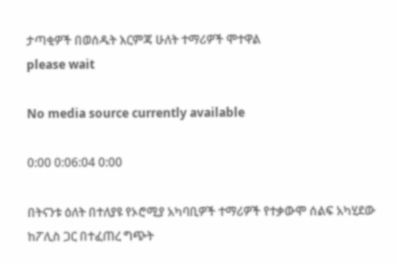ታጣቂዎች በወሰዱት እርምጃ ሁለት ተማሪዎች ሞተዋል
please wait

No media source currently available

0:00 0:06:04 0:00

በትናንቱ ዕለት በተለያዩ የኦሮሚያ አካባቢዎች ተማሪዎች የተቃውሞ ሰልፍ አካሂደው ከፖሊስ ጋር በተፈጠረ ግጭት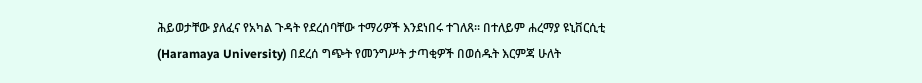ሕይወታቸው ያለፈና የአካል ጉዳት የደረሰባቸው ተማሪዎች እንደነበሩ ተገለጸ። በተለይም ሐረማያ ዩኒቨርሲቲ (Haramaya University) በደረሰ ግጭት የመንግሥት ታጣቂዎች በወሰዱት እርምጃ ሁለት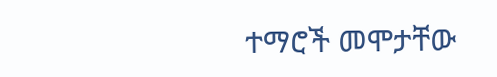ተማሮች መሞታቸው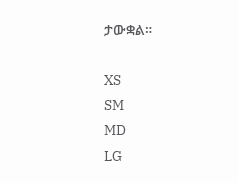ታውቋል።

XS
SM
MD
LG